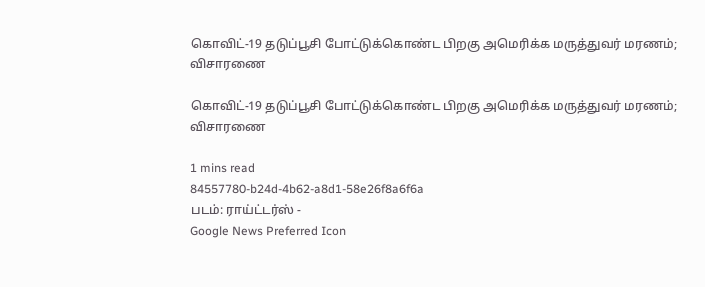கொவிட்-19 தடுப்பூசி போட்டுக்கொண்ட பிறகு அமெரிக்க மருத்துவர் மரணம்; விசாரணை

கொவிட்-19 தடுப்பூசி போட்டுக்கொண்ட பிறகு அமெரிக்க மருத்துவர் மரணம்; விசாரணை

1 mins read
84557780-b24d-4b62-a8d1-58e26f8a6f6a
படம்: ராய்ட்டர்ஸ் -
Google News Preferred Icon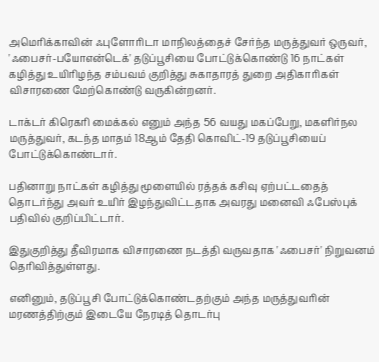அமெரிக்காவின் ஃபுளோரிடா மாநிலத்தைச் சேர்ந்த மருத்துவர் ஒருவர், 'ஃபைசர்-பயோஎன்டெக்' தடுப்பூசியை போட்டுக்கொண்டு 16 நாட்கள் கழித்து உயிரிழந்த சம்பவம் குறித்து சுகாதாரத் துறை அதிகாரிகள் விசாரணை மேற்கொண்டு வருகின்றனர்.

டாக்டர் கிரெகரி மைக்கல் எனும் அந்த 56 வயது மகப்பேறு, மகளிர்நல மருத்துவர், கடந்த மாதம் 18ஆம் தேதி கொவிட்-19 தடுப்பூசியைப் போட்டுக்கொண்டார்.

பதினாறு நாட்கள் கழித்து மூளையில் ரத்தக் கசிவு ஏற்பட்டதைத் தொடர்ந்து அவர் உயிர் இழந்துவிட்டதாக அவரது மனைவி ஃபேஸ்புக் பதிவில் குறிப்பிட்டார்.

இதுகுறித்து தீவிரமாக விசாரணை நடத்தி வருவதாக 'ஃபைசர்' நிறுவனம் தெரிவித்துள்ளது.

எனினும், தடுப்பூசி போட்டுக்கொண்டதற்கும் அந்த மருத்துவரின் மரணத்திற்கும் இடையே நேரடித் தொடர்பு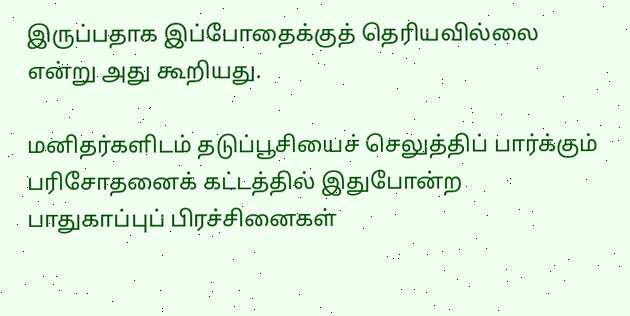இருப்பதாக இப்போதைக்குத் தெரியவில்லை என்று அது கூறியது.

மனிதர்களிடம் தடுப்பூசியைச் செலுத்திப் பார்க்கும் பரிசோதனைக் கட்டத்தில் இதுபோன்ற பாதுகாப்புப் பிரச்சினைகள்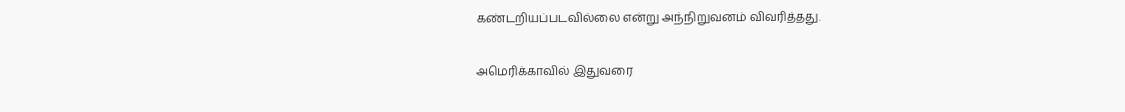கண்டறியப்படவில்லை என்று அந்நிறுவனம் விவரித்தது.

அமெரிக்காவில் இதுவரை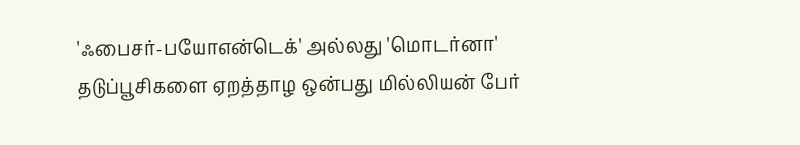'ஃபைசர்-பயோஎன்டெக்' அல்லது 'மொடர்னா' தடுப்பூசிகளை ஏறத்தாழ ஒன்பது மில்லியன் பேர்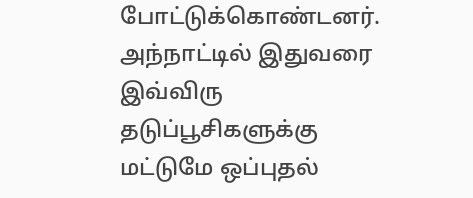போட்டுக்கொண்டனர். அந்நாட்டில் இதுவரை இவ்விரு தடுப்பூசிகளுக்கு மட்டுமே ஒப்புதல்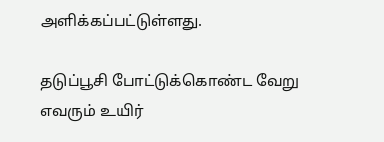அளிக்கப்பட்டுள்ளது.

தடுப்பூசி போட்டுக்கொண்ட வேறு எவரும் உயிர்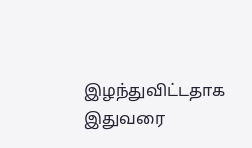இழந்துவிட்டதாக இதுவரை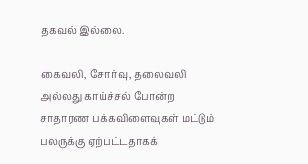தகவல் இல்லை.

கைவலி, சோர்வு, தலைவலி அல்லது காய்ச்சல் போன்ற சாதாரண பக்கவிளைவுகள் மட்டும் பலருக்கு ஏற்பட்டதாகக்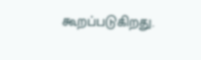கூறப்படுகிறது.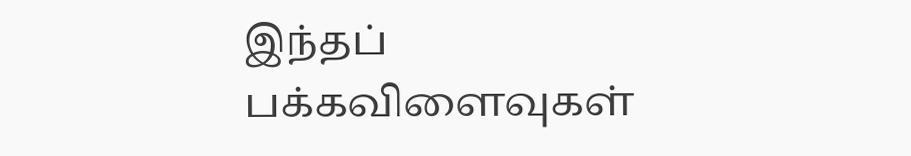இந்தப் பக்கவிளைவுகள்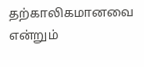தற்காலிகமானவை என்றும்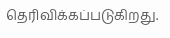தெரிவிக்கப்படுகிறது.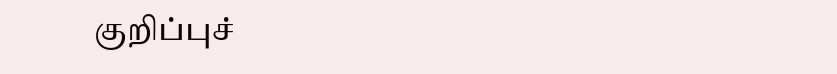குறிப்புச்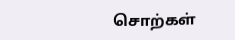சொற்கள்